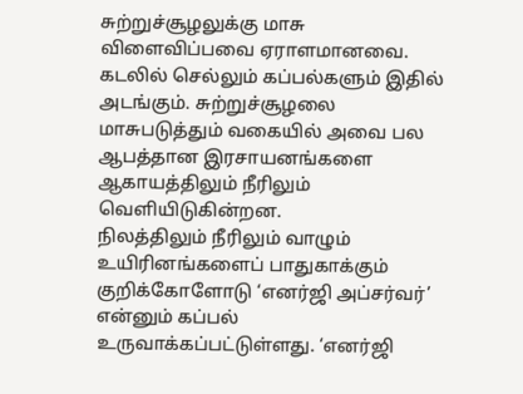சுற்றுச்சூழலுக்கு மாசு விளைவிப்பவை ஏராளமானவை. கடலில் செல்லும் கப்பல்களும் இதில் அடங்கும். சுற்றுச்சூழலை மாசுபடுத்தும் வகையில் அவை பல ஆபத்தான இரசாயனங்களை ஆகாயத்திலும் நீரிலும் வெளியிடுகின்றன.
நிலத்திலும் நீரிலும் வாழும் உயிரினங்களைப் பாதுகாக்கும் குறிக்கோளோடு ‘எனர்ஜி அப்சர்வர்’ என்னும் கப்பல் உருவாக்கப்பட்டுள்ளது. ‘எனர்ஜி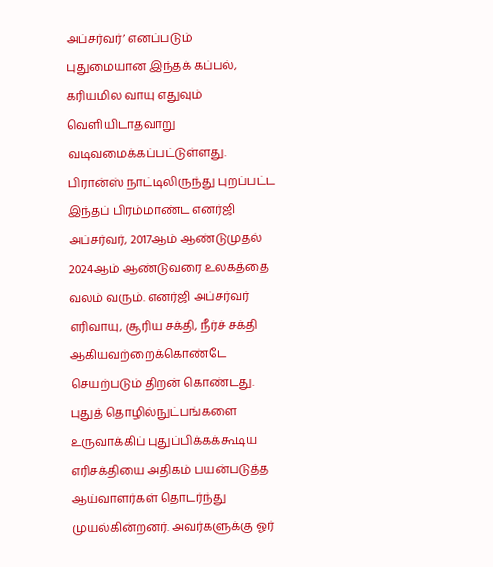அப்சர்வர்’ எனப்படும் புதுமையான இந்தக் கப்பல், கரியமில வாயு எதுவும் வெளியிடாதவாறு வடிவமைக்கப்பட்டுள்ளது.
பிரான்ஸ் நாட்டிலிருந்து புறப்பட்ட இந்தப் பிரம்மாண்ட எனர்ஜி அப்சர்வர், 2017ஆம் ஆண்டுமுதல் 2024ஆம் ஆண்டுவரை உலகத்தை வலம் வரும். எனர்ஜி அப்சர்வர் எரிவாயு, சூரிய சக்தி, நீர்ச் சக்தி ஆகியவற்றைக்கொண்டே செயற்படும் திறன் கொண்டது.
புதுத் தொழில்நுட்பங்களை உருவாக்கிப் புதுப்பிக்கக்கூடிய எரிசக்தியை அதிகம் பயன்படுத்த ஆய்வாளர்கள் தொடர்ந்து முயல்கின்றனர். அவர்களுக்கு ஓர்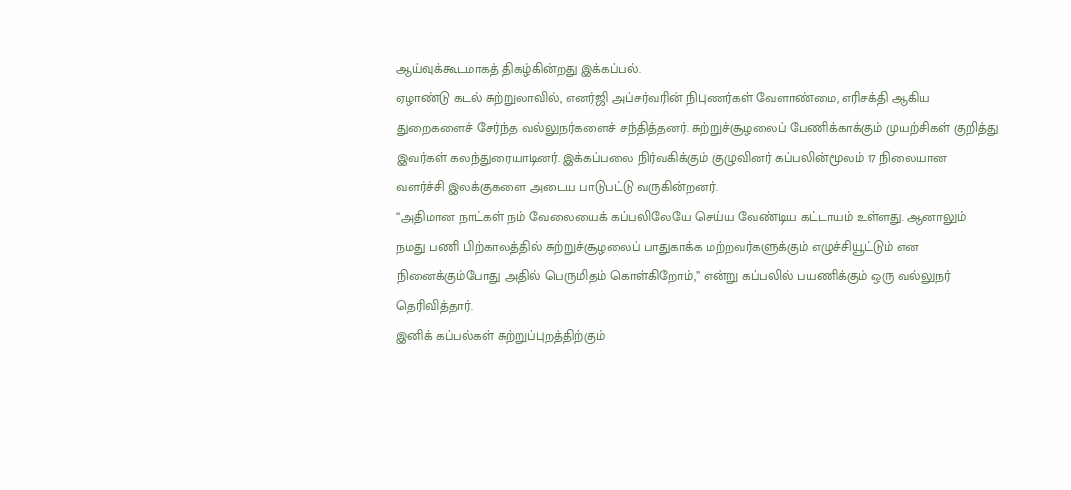ஆய்வுக்கூடமாகத் திகழ்கின்றது இக்கப்பல்.
ஏழாண்டு கடல் சுற்றுலாவில், எனர்ஜி அப்சர்வரின் நிபுணர்கள் வேளாண்மை, எரிசக்தி ஆகிய துறைகளைச் சேர்ந்த வல்லுநர்களைச் சந்தித்தனர். சுற்றுச்சூழலைப் பேணிக்காக்கும் முயற்சிகள் குறித்து இவர்கள் கலந்துரையாடினர். இக்கப்பலை நிர்வகிக்கும் குழுவினர் கப்பலின்மூலம் 17 நிலையான வளர்ச்சி இலக்குகளை அடைய பாடுபட்டு வருகின்றனர்.
“அதிமான நாட்கள் நம் வேலையைக் கப்பலிலேயே செய்ய வேண்டிய கட்டாயம் உள்ளது. ஆனாலும் நமது பணி பிற்காலத்தில் சுற்றுச்சூழலைப் பாதுகாக்க மற்றவர்களுக்கும் எழுச்சியூட்டும் என நினைக்கும்போது அதில் பெருமிதம் கொள்கிறோம்,” என்று கப்பலில் பயணிக்கும் ஒரு வல்லுநர் தெரிவித்தார்.
இனிக் கப்பல்கள் சுற்றுப்புறத்திற்கும்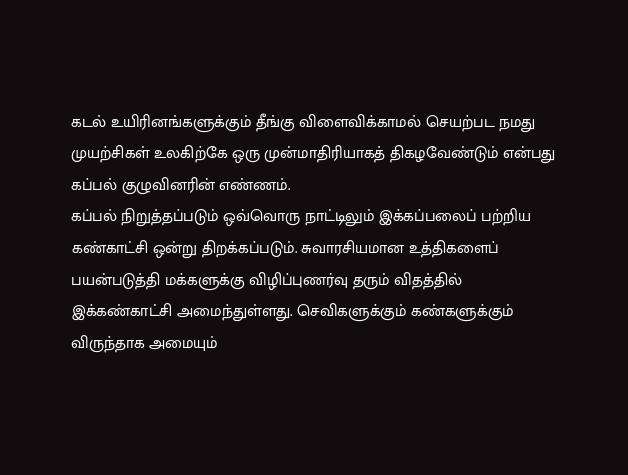கடல் உயிரினங்களுக்கும் தீங்கு விளைவிக்காமல் செயற்பட நமது முயற்சிகள் உலகிற்கே ஒரு முன்மாதிரியாகத் திகழவேண்டும் என்பது கப்பல் குழுவினரின் எண்ணம்.
கப்பல் நிறுத்தப்படும் ஒவ்வொரு நாட்டிலும் இக்கப்பலைப் பற்றிய கண்காட்சி ஒன்று திறக்கப்படும். சுவாரசியமான உத்திகளைப் பயன்படுத்தி மக்களுக்கு விழிப்புணர்வு தரும் விதத்தில் இக்கண்காட்சி அமைந்துள்ளது. செவிகளுக்கும் கண்களுக்கும் விருந்தாக அமையும்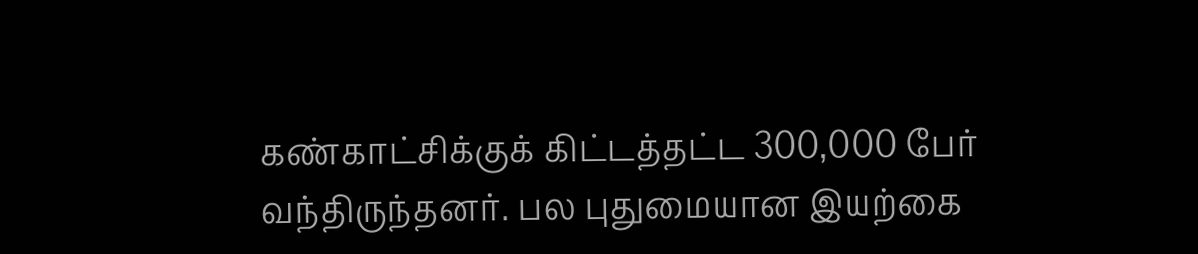கண்காட்சிக்குக் கிட்டத்தட்ட 300,000 பேர் வந்திருந்தனர். பல புதுமையான இயற்கை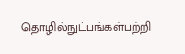தொழில்நுட்பங்கள்பற்றி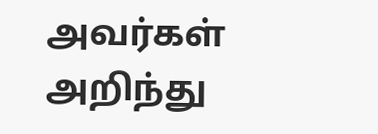அவர்கள் அறிந்து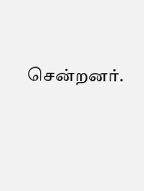சென்றனர்.